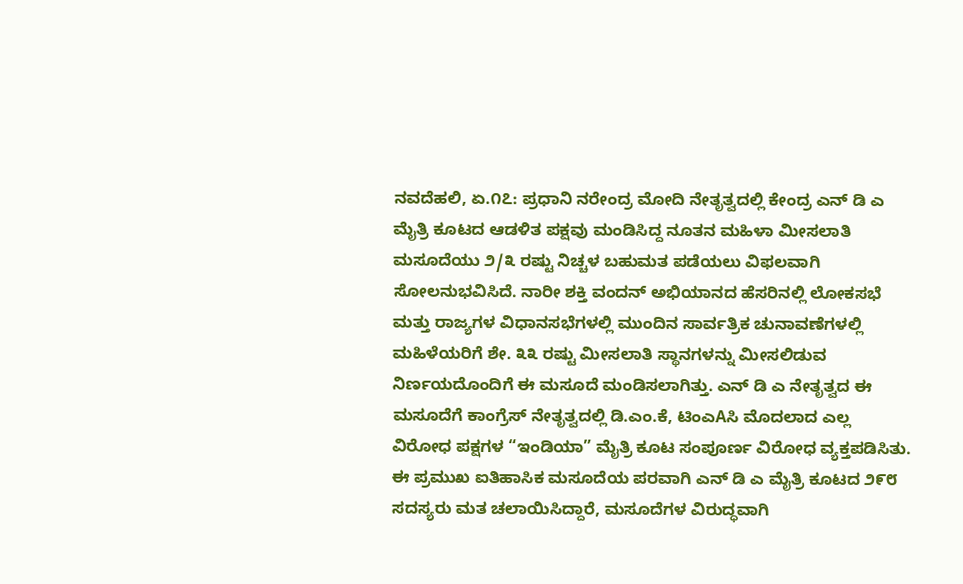ನವದೆಹಲಿ, ಏ.೧೭: ಪ್ರಧಾನಿ ನರೇಂದ್ರ ಮೋದಿ ನೇತೃತ್ವದಲ್ಲಿ ಕೇಂದ್ರ ಎನ್ ಡಿ ಎ ಮೈತ್ರಿ ಕೂಟದ ಆಡಳಿತ ಪಕ್ಷವು ಮಂಡಿಸಿದ್ದ ನೂತನ ಮಹಿಳಾ ಮೀಸಲಾತಿ ಮಸೂದೆಯು ೨/೩ ರಷ್ಟು ನಿಚ್ಚಳ ಬಹುಮತ ಪಡೆಯಲು ವಿಫಲವಾಗಿ ಸೋಲನುಭವಿಸಿದೆ. ನಾರೀ ಶಕ್ತಿ ವಂದನ್ ಅಭಿಯಾನದ ಹೆಸರಿನಲ್ಲಿ ಲೋಕಸಭೆ ಮತ್ತು ರಾಜ್ಯಗಳ ವಿಧಾನಸಭೆಗಳಲ್ಲಿ ಮುಂದಿನ ಸಾರ್ವತ್ರಿಕ ಚುನಾವಣೆಗಳಲ್ಲಿ ಮಹಿಳೆಯರಿಗೆ ಶೇ. ೩೩ ರಷ್ಟು ಮೀಸಲಾತಿ ಸ್ಥಾನಗಳನ್ನು ಮೀಸಲಿಡುವ ನಿರ್ಣಯದೊಂದಿಗೆ ಈ ಮಸೂದೆ ಮಂಡಿಸಲಾಗಿತ್ತು. ಎನ್ ಡಿ ಎ ನೇತೃತ್ವದ ಈ ಮಸೂದೆಗೆ ಕಾಂಗ್ರೆಸ್ ನೇತೃತ್ವದಲ್ಲಿ ಡಿ.ಎಂ.ಕೆ, ಟಿಂಎAಸಿ ಮೊದಲಾದ ಎಲ್ಲ ವಿರೋಧ ಪಕ್ಷಗಳ “ಇಂಡಿಯಾ” ಮೈತ್ರಿ ಕೂಟ ಸಂಪೂರ್ಣ ವಿರೋಧ ವ್ಯಕ್ತಪಡಿಸಿತು. ಈ ಪ್ರಮುಖ ಐತಿಹಾಸಿಕ ಮಸೂದೆಯ ಪರವಾಗಿ ಎನ್ ಡಿ ಎ ಮೈತ್ರಿ ಕೂಟದ ೨೯೮ ಸದಸ್ಯರು ಮತ ಚಲಾಯಿಸಿದ್ದಾರೆ, ಮಸೂದೆಗಳ ವಿರುದ್ಧವಾಗಿ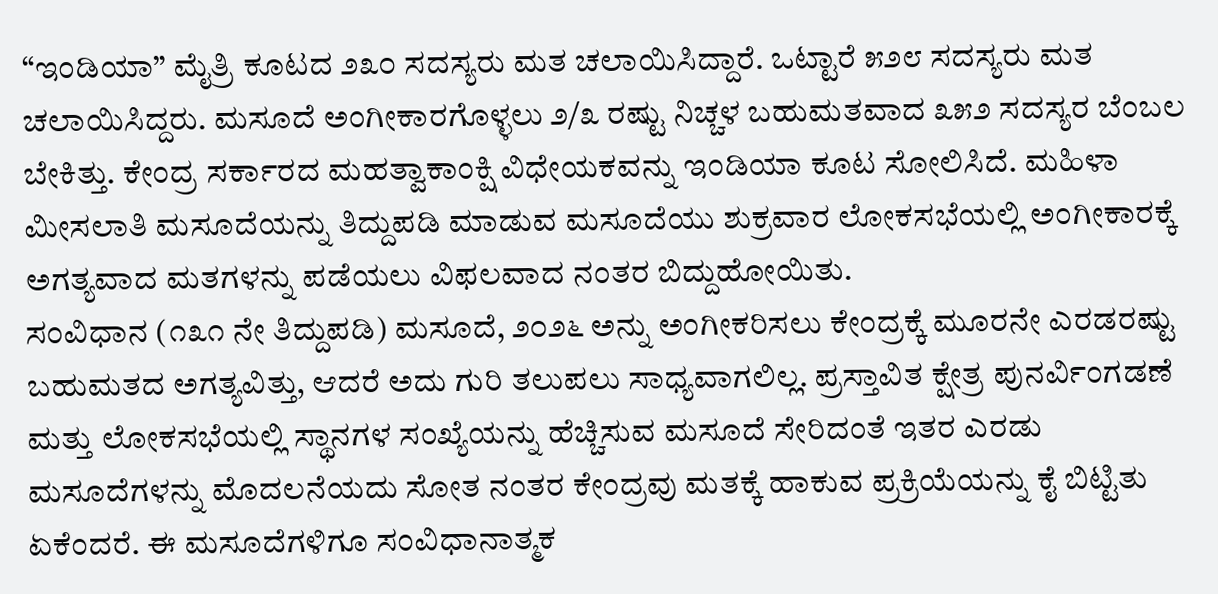“ಇಂಡಿಯಾ” ಮೈತ್ರಿ ಕೂಟದ ೨೩೦ ಸದಸ್ಯರು ಮತ ಚಲಾಯಿಸಿದ್ದಾರೆ. ಒಟ್ಟಾರೆ ೫೨೮ ಸದಸ್ಯರು ಮತ ಚಲಾಯಿಸಿದ್ದರು. ಮಸೂದೆ ಅಂಗೀಕಾರಗೊಳ್ಳಲು ೨/೩ ರಷ್ಟು ನಿಚ್ಚಳ ಬಹುಮತವಾದ ೩೫೨ ಸದಸ್ಯರ ಬೆಂಬಲ ಬೇಕಿತ್ತು. ಕೇಂದ್ರ ಸರ್ಕಾರದ ಮಹತ್ವಾಕಾಂಕ್ಷಿ ವಿಧೇಯಕವನ್ನು ಇಂಡಿಯಾ ಕೂಟ ಸೋಲಿಸಿದೆ. ಮಹಿಳಾ ಮೀಸಲಾತಿ ಮಸೂದೆಯನ್ನು ತಿದ್ದುಪಡಿ ಮಾಡುವ ಮಸೂದೆಯು ಶುಕ್ರವಾರ ಲೋಕಸಭೆಯಲ್ಲಿ ಅಂಗೀಕಾರಕ್ಕೆ ಅಗತ್ಯವಾದ ಮತಗಳನ್ನು ಪಡೆಯಲು ವಿಫಲವಾದ ನಂತರ ಬಿದ್ದುಹೋಯಿತು.
ಸಂವಿಧಾನ (೧೩೧ ನೇ ತಿದ್ದುಪಡಿ) ಮಸೂದೆ, ೨೦೨೬ ಅನ್ನು ಅಂಗೀಕರಿಸಲು ಕೇಂದ್ರಕ್ಕೆ ಮೂರನೇ ಎರಡರಷ್ಟು ಬಹುಮತದ ಅಗತ್ಯವಿತ್ತು, ಆದರೆ ಅದು ಗುರಿ ತಲುಪಲು ಸಾಧ್ಯವಾಗಲಿಲ್ಲ. ಪ್ರಸ್ತಾವಿತ ಕ್ಷೇತ್ರ ಪುನರ್ವಿಂಗಡಣೆ ಮತ್ತು ಲೋಕಸಭೆಯಲ್ಲಿ ಸ್ಥಾನಗಳ ಸಂಖ್ಯೆಯನ್ನು ಹೆಚ್ಚಿಸುವ ಮಸೂದೆ ಸೇರಿದಂತೆ ಇತರ ಎರಡು ಮಸೂದೆಗಳನ್ನು ಮೊದಲನೆಯದು ಸೋತ ನಂತರ ಕೇಂದ್ರವು ಮತಕ್ಕೆ ಹಾಕುವ ಪ್ರಕ್ರಿಯೆಯನ್ನು ಕೈ ಬಿಟ್ಟಿತು ಏಕೆಂದರೆ. ಈ ಮಸೂದೆಗಳಿಗೂ ಸಂವಿಧಾನಾತ್ಮಕ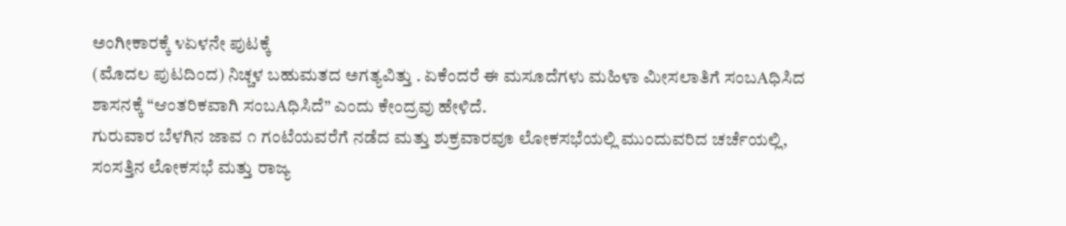ಅಂಗೀಕಾರಕ್ಕೆ ೪ಏಳನೇ ಪುಟಕ್ಕೆ
(ಮೊದಲ ಪುಟದಿಂದ) ನಿಚ್ಚಳ ಬಹುಮತದ ಅಗತ್ಯವಿತ್ತು . ಏಕೆಂದರೆ ಈ ಮಸೂದೆಗಳು ಮಹಿಳಾ ಮೀಸಲಾತಿಗೆ ಸಂಬAಧಿಸಿದ ಶಾಸನಕ್ಕೆ “ಆಂತರಿಕವಾಗಿ ಸಂಬAಧಿಸಿದೆ” ಎಂದು ಕೇಂದ್ರವು ಹೇಳಿದೆ.
ಗುರುವಾರ ಬೆಳಗಿನ ಜಾವ ೧ ಗಂಟೆಯವರೆಗೆ ನಡೆದ ಮತ್ತು ಶುಕ್ರವಾರವೂ ಲೋಕಸಭೆಯಲ್ಲಿ ಮುಂದುವರಿದ ಚರ್ಚೆಯಲ್ಲಿ, ಸಂಸತ್ತಿನ ಲೋಕಸಭೆ ಮತ್ತು ರಾಜ್ಯ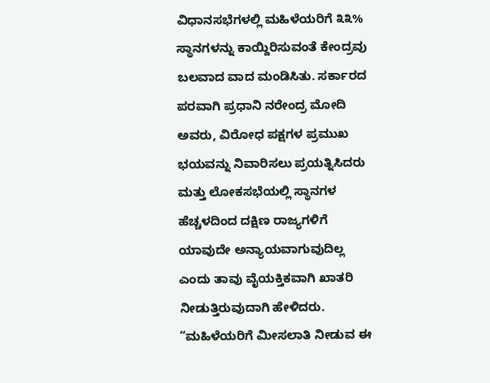ವಿಧಾನಸಭೆಗಳಲ್ಲಿ ಮಹಿಳೆಯರಿಗೆ ೩೩% ಸ್ಥಾನಗಳನ್ನು ಕಾಯ್ದಿರಿಸುವಂತೆ ಕೇಂದ್ರವು ಬಲವಾದ ವಾದ ಮಂಡಿಸಿತು. ಸರ್ಕಾರದ ಪರವಾಗಿ ಪ್ರಧಾನಿ ನರೇಂದ್ರ ಮೋದಿ ಅವರು, ವಿರೋಧ ಪಕ್ಷಗಳ ಪ್ರಮುಖ ಭಯವನ್ನು ನಿವಾರಿಸಲು ಪ್ರಯತ್ನಿಸಿದರು ಮತ್ತು ಲೋಕಸಭೆಯಲ್ಲಿ ಸ್ಥಾನಗಳ ಹೆಚ್ಚಳದಿಂದ ದಕ್ಷಿಣ ರಾಜ್ಯಗಳಿಗೆ ಯಾವುದೇ ಅನ್ಯಾಯವಾಗುವುದಿಲ್ಲ ಎಂದು ತಾವು ವೈಯಕ್ತಿಕವಾಗಿ ಖಾತರಿ ನೀಡುತ್ತಿರುವುದಾಗಿ ಹೇಳಿದರು.
“ಮಹಿಳೆಯರಿಗೆ ಮೀಸಲಾತಿ ನೀಡುವ ಈ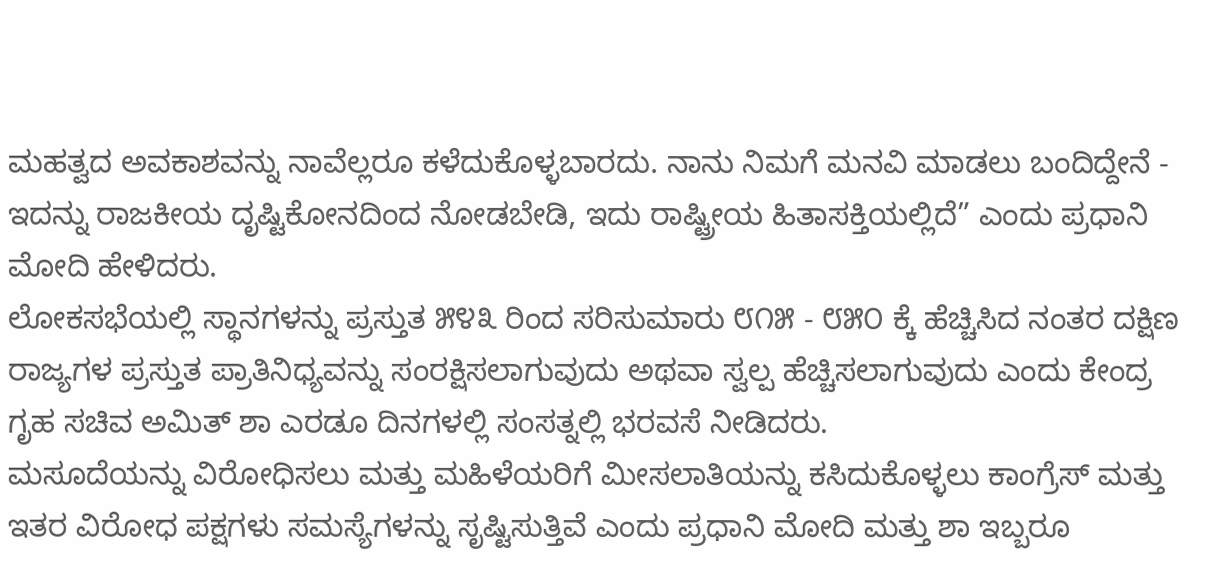ಮಹತ್ವದ ಅವಕಾಶವನ್ನು ನಾವೆಲ್ಲರೂ ಕಳೆದುಕೊಳ್ಳಬಾರದು. ನಾನು ನಿಮಗೆ ಮನವಿ ಮಾಡಲು ಬಂದಿದ್ದೇನೆ - ಇದನ್ನು ರಾಜಕೀಯ ದೃಷ್ಟಿಕೋನದಿಂದ ನೋಡಬೇಡಿ, ಇದು ರಾಷ್ಟ್ರೀಯ ಹಿತಾಸಕ್ತಿಯಲ್ಲಿದೆ” ಎಂದು ಪ್ರಧಾನಿ ಮೋದಿ ಹೇಳಿದರು.
ಲೋಕಸಭೆಯಲ್ಲಿ ಸ್ಥಾನಗಳನ್ನು ಪ್ರಸ್ತುತ ೫೪೩ ರಿಂದ ಸರಿಸುಮಾರು ೮೧೫ - ೮೫೦ ಕ್ಕೆ ಹೆಚ್ಚಿಸಿದ ನಂತರ ದಕ್ಷಿಣ ರಾಜ್ಯಗಳ ಪ್ರಸ್ತುತ ಪ್ರಾತಿನಿಧ್ಯವನ್ನು ಸಂರಕ್ಷಿಸಲಾಗುವುದು ಅಥವಾ ಸ್ವಲ್ಪ ಹೆಚ್ಚಿಸಲಾಗುವುದು ಎಂದು ಕೇಂದ್ರ ಗೃಹ ಸಚಿವ ಅಮಿತ್ ಶಾ ಎರಡೂ ದಿನಗಳಲ್ಲಿ ಸಂಸತ್ನಲ್ಲಿ ಭರವಸೆ ನೀಡಿದರು.
ಮಸೂದೆಯನ್ನು ವಿರೋಧಿಸಲು ಮತ್ತು ಮಹಿಳೆಯರಿಗೆ ಮೀಸಲಾತಿಯನ್ನು ಕಸಿದುಕೊಳ್ಳಲು ಕಾಂಗ್ರೆಸ್ ಮತ್ತು ಇತರ ವಿರೋಧ ಪಕ್ಷಗಳು ಸಮಸ್ಯೆಗಳನ್ನು ಸೃಷ್ಟಿಸುತ್ತಿವೆ ಎಂದು ಪ್ರಧಾನಿ ಮೋದಿ ಮತ್ತು ಶಾ ಇಬ್ಬರೂ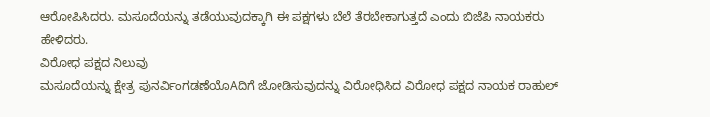ಆರೋಪಿಸಿದರು. ಮಸೂದೆಯನ್ನು ತಡೆಯುವುದಕ್ಕಾಗಿ ಈ ಪಕ್ಷಗಳು ಬೆಲೆ ತೆರಬೇಕಾಗುತ್ತದೆ ಎಂದು ಬಿಜೆಪಿ ನಾಯಕರು ಹೇಳಿದರು.
ವಿರೋಧ ಪಕ್ಷದ ನಿಲುವು
ಮಸೂದೆಯನ್ನು ಕ್ಷೇತ್ರ ಪುನರ್ವಿಂಗಡಣೆಯೊAದಿಗೆ ಜೋಡಿಸುವುದನ್ನು ವಿರೋಧಿಸಿದ ವಿರೋಧ ಪಕ್ಷದ ನಾಯಕ ರಾಹುಲ್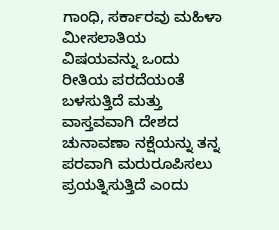ಗಾಂಧಿ, ಸರ್ಕಾರವು ಮಹಿಳಾ ಮೀಸಲಾತಿಯ ವಿಷಯವನ್ನು ಒಂದು ರೀತಿಯ ಪರದೆಯಂತೆ ಬಳಸುತ್ತಿದೆ ಮತ್ತು ವಾಸ್ತವವಾಗಿ ದೇಶದ ಚುನಾವಣಾ ನಕ್ಷೆಯನ್ನು ತನ್ನ ಪರವಾಗಿ ಮರುರೂಪಿಸಲು ಪ್ರಯತ್ನಿಸುತ್ತಿದೆ ಎಂದು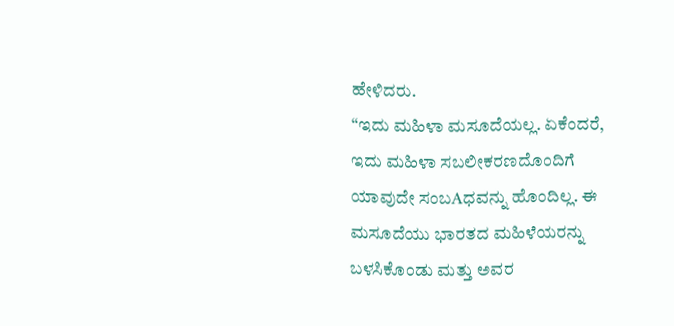ಹೇಳಿದರು.
“ಇದು ಮಹಿಳಾ ಮಸೂದೆಯಲ್ಲ. ಏಕೆಂದರೆ, ಇದು ಮಹಿಳಾ ಸಬಲೀಕರಣದೊಂದಿಗೆ ಯಾವುದೇ ಸಂಬAಧವನ್ನು ಹೊಂದಿಲ್ಲ. ಈ ಮಸೂದೆಯು ಭಾರತದ ಮಹಿಳೆಯರನ್ನು ಬಳಸಿಕೊಂಡು ಮತ್ತು ಅವರ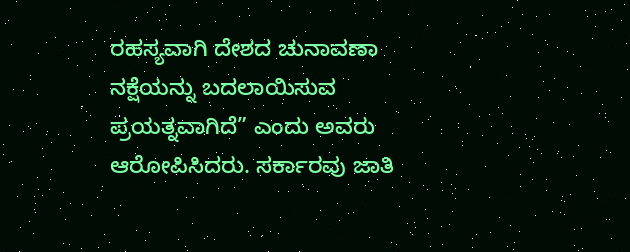ರಹಸ್ಯವಾಗಿ ದೇಶದ ಚುನಾವಣಾ ನಕ್ಷೆಯನ್ನು ಬದಲಾಯಿಸುವ ಪ್ರಯತ್ನವಾಗಿದೆ” ಎಂದು ಅವರು ಆರೋಪಿಸಿದರು. ಸರ್ಕಾರವು ಜಾತಿ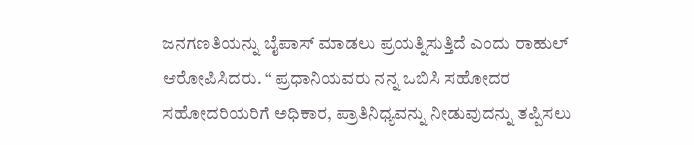ಜನಗಣತಿಯನ್ನು ಬೈಪಾಸ್ ಮಾಡಲು ಪ್ರಯತ್ನಿಸುತ್ತಿದೆ ಎಂದು ರಾಹುಲ್ ಆರೋಪಿಸಿದರು. “ ಪ್ರಧಾನಿಯವರು ನನ್ನ ಒಬಿಸಿ ಸಹೋದರ ಸಹೋದರಿಯರಿಗೆ ಅಧಿಕಾರ, ಪ್ರಾತಿನಿಧ್ಯವನ್ನು ನೀಡುವುದನ್ನು ತಪ್ಪಿಸಲು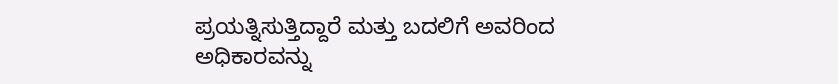ಪ್ರಯತ್ನಿಸುತ್ತಿದ್ದಾರೆ ಮತ್ತು ಬದಲಿಗೆ ಅವರಿಂದ ಅಧಿಕಾರವನ್ನು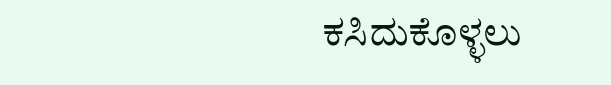ಕಸಿದುಕೊಳ್ಳಲು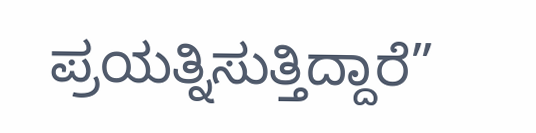ಪ್ರಯತ್ನಿಸುತ್ತಿದ್ದಾರೆ”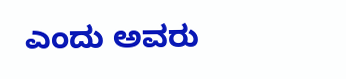ಎಂದು ಅವರು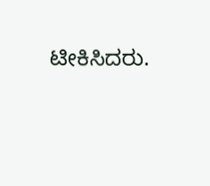ಟೀಕಿಸಿದರು.